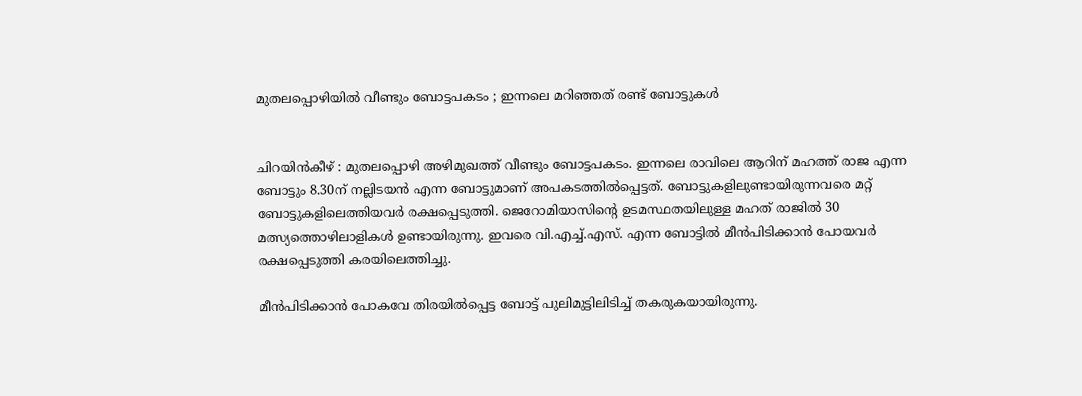മുതലപ്പൊഴിയിൽ വീണ്ടും ബോട്ടപകടം ; ഇന്നലെ മറിഞ്ഞത് രണ്ട് ബോട്ടുകൾ


ചിറയിൻകീഴ് : മുതലപ്പൊഴി അഴിമുഖത്ത് വീണ്ടും ബോട്ടപകടം. ഇന്നലെ രാവിലെ ആറിന് മഹത്ത് രാജ എന്ന ബോട്ടും 8.30ന് നല്ലിടയൻ എന്ന ബോട്ടുമാണ് അപകടത്തിൽപ്പെട്ടത്. ബോട്ടുകളിലുണ്ടായിരുന്നവരെ മറ്റ് ബോട്ടുകളിലെത്തിയവർ‍ രക്ഷപ്പെടുത്തി. ജെറോമിയാസിന്റെ ഉടമസ്ഥതയിലുള്ള മഹത് രാജിൽ‍ 30 മത്സ്യത്തൊഴിലാളികൾ‍ ഉണ്ടായിരുന്നു. ഇവരെ വി.എച്ച്.എസ്. എന്ന ബോട്ടിൽ‍ മീന്‍പിടിക്കാൻ പോയവർ‍ രക്ഷപ്പെടുത്തി കരയിലെത്തിച്ചു.

മീന്‍പിടിക്കാൻ പോകവേ തിരയിൽ‍പ്പെട്ട ബോട്ട് പുലിമുട്ടിലിടിച്ച് തകരുകയായിരുന്നു.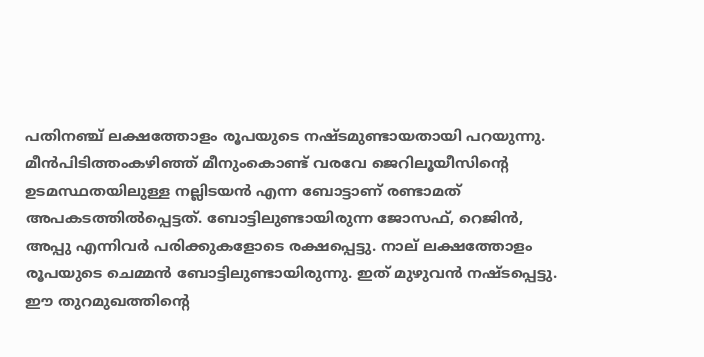പതിനഞ്ച് ലക്ഷത്തോളം രൂപയുടെ നഷ്ടമുണ്ടായതായി പറയുന്നു. മീന്‍പിടിത്തംകഴിഞ്ഞ് മീനുംകൊണ്ട് വരവേ ജെറിലൂയീസിന്റെ ഉടമസ്ഥതയിലുള്ള നല്ലിടയൻ എന്ന ബോട്ടാണ് രണ്ടാമത് അപകടത്തിൽ‍പ്പെട്ടത്. ബോട്ടിലുണ്ടായിരുന്ന ജോസഫ്, റെജിൻ‍, അപ്പു എന്നിവർ‍ പരിക്കുകളോടെ രക്ഷപ്പെട്ടു. നാല് ലക്ഷത്തോളം രൂപയുടെ ചെമ്മൻ‍ ബോട്ടിലുണ്ടായിരുന്നു. ഇത് മുഴുവൻ നഷ്ടപ്പെട്ടു. ഈ തുറമുഖത്തിന്റെ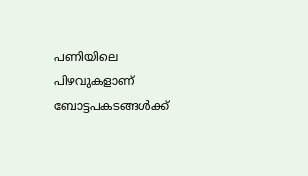പണിയിലെ പിഴവുകളാണ് ബോട്ടപകടങ്ങൾ‍ക്ക്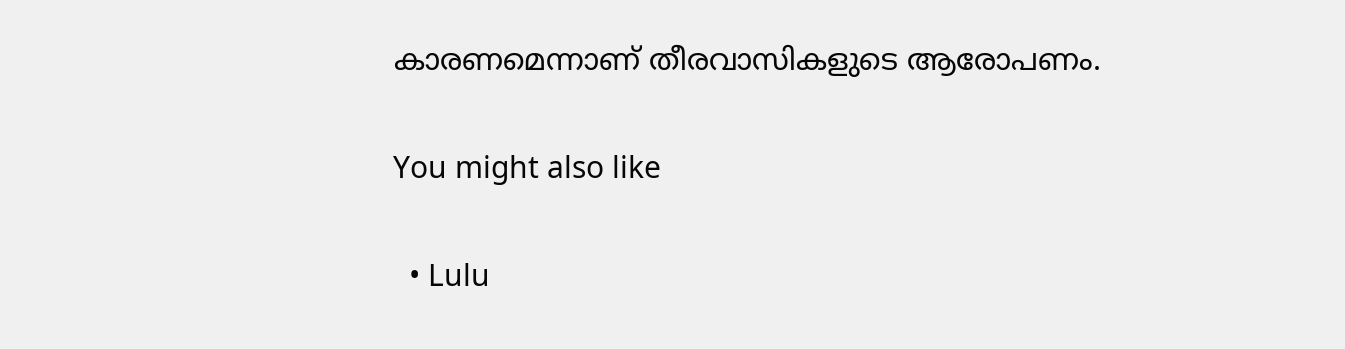കാരണമെന്നാണ് തീരവാസികളുടെ ആരോപണം.

You might also like

  • Lulu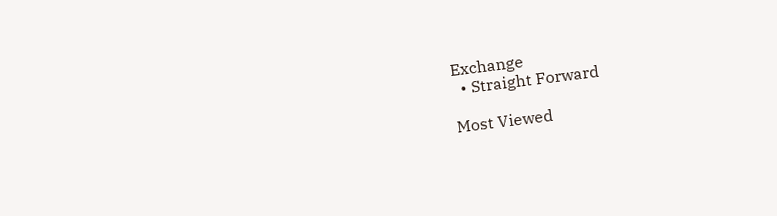Exchange
  • Straight Forward

Most Viewed